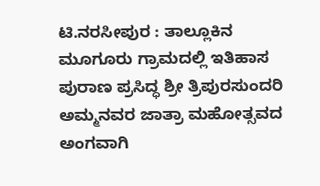ಟಿ.ನರಸೀಪುರ : ತಾಲ್ಲೂಕಿನ ಮೂಗೂರು ಗ್ರಾಮದಲ್ಲಿ ಇತಿಹಾಸ ಪುರಾಣ ಪ್ರಸಿದ್ಧ ಶ್ರೀ ತ್ರಿಪುರಸುಂದರಿ ಅಮ್ಮನವರ ಜಾತ್ರಾ ಮಹೋತ್ಸವದ ಅಂಗವಾಗಿ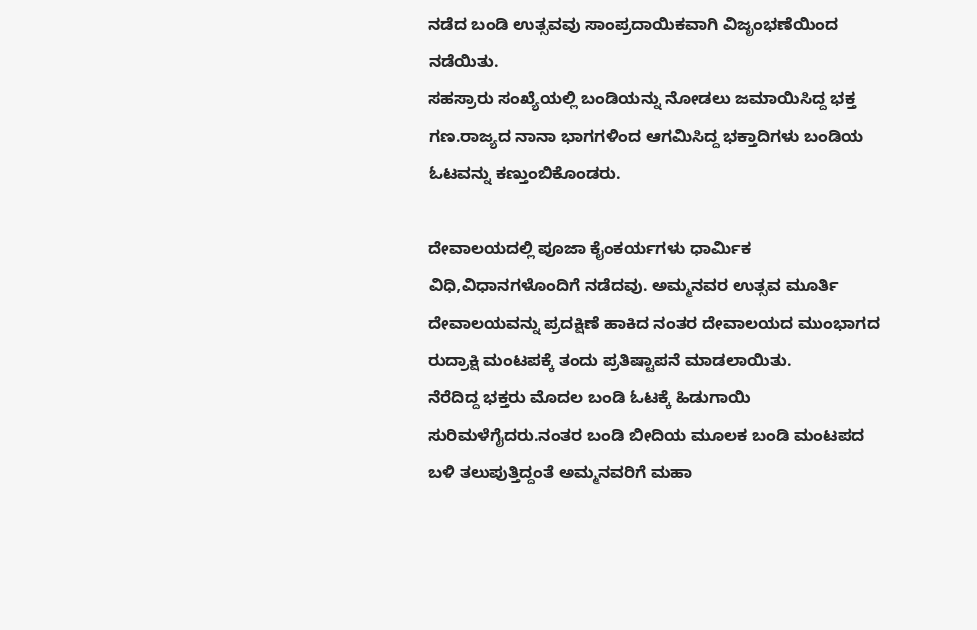ನಡೆದ ಬಂಡಿ ಉತ್ಸವವು ಸಾಂಪ್ರದಾಯಿಕವಾಗಿ ವಿಜೃಂಭಣೆಯಿಂದ ನಡೆಯಿತು.
ಸಹಸ್ರಾರು ಸಂಖ್ಯೆಯಲ್ಲಿ ಬಂಡಿಯನ್ನು ನೋಡಲು ಜಮಾಯಿಸಿದ್ದ ಭಕ್ತ ಗಣ.ರಾಜ್ಯದ ನಾನಾ ಭಾಗಗಳಿಂದ ಆಗಮಿಸಿದ್ದ ಭಕ್ತಾದಿಗಳು ಬಂಡಿಯ ಓಟವನ್ನು ಕಣ್ತುಂಬಿಕೊಂಡರು.

ದೇವಾಲಯದಲ್ಲಿ ಪೂಜಾ ಕೈಂಕರ್ಯಗಳು ಧಾರ್ಮಿಕ ವಿಧಿ,ವಿಧಾನಗಳೊಂದಿಗೆ ನಡೆದವು. ಅಮ್ಮನವರ ಉತ್ಸವ ಮೂರ್ತಿ ದೇವಾಲಯವನ್ನು ಪ್ರದಕ್ಷಿಣೆ ಹಾಕಿದ ನಂತರ ದೇವಾಲಯದ ಮುಂಭಾಗದ ರುದ್ರಾಕ್ಷಿ ಮಂಟಪಕ್ಕೆ ತಂದು ಪ್ರತಿಷ್ಟಾಪನೆ ಮಾಡಲಾಯಿತು.
ನೆರೆದಿದ್ದ ಭಕ್ತರು ಮೊದಲ ಬಂಡಿ ಓಟಕ್ಕೆ ಹಿಡುಗಾಯಿ ಸುರಿಮಳೆಗೈದರು.ನಂತರ ಬಂಡಿ ಬೀದಿಯ ಮೂಲಕ ಬಂಡಿ ಮಂಟಪದ ಬಳಿ ತಲುಪುತ್ತಿದ್ದಂತೆ ಅಮ್ಮನವರಿಗೆ ಮಹಾ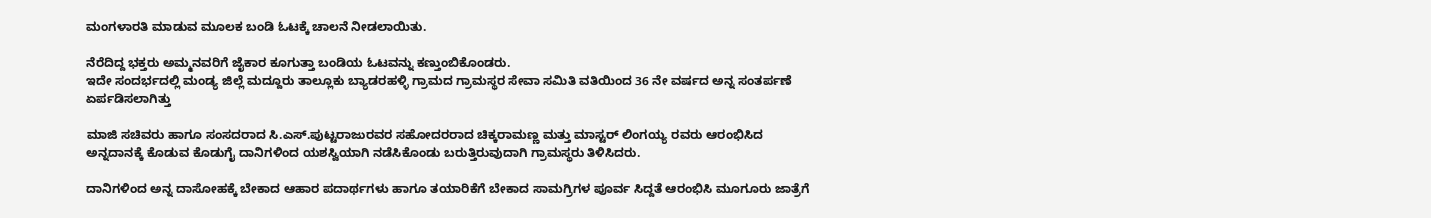ಮಂಗಳಾರತಿ ಮಾಡುವ ಮೂಲಕ ಬಂಡಿ ಓಟಕ್ಕೆ ಚಾಲನೆ ನೀಡಲಾಯಿತು.

ನೆರೆದಿದ್ದ ಭಕ್ತರು ಅಮ್ಮನವರಿಗೆ ಜೈಕಾರ ಕೂಗುತ್ತಾ ಬಂಡಿಯ ಓಟವನ್ನು ಕಣ್ತುಂಬಿಕೊಂಡರು.
ಇದೇ ಸಂದರ್ಭದಲ್ಲಿ ಮಂಡ್ಯ ಜಿಲ್ಲೆ ಮದ್ದೂರು ತಾಲ್ಲೂಕು ಬ್ಯಾಡರಹಳ್ಳಿ ಗ್ರಾಮದ ಗ್ರಾಮಸ್ಥರ ಸೇವಾ ಸಮಿತಿ ವತಿಯಿಂದ 36 ನೇ ವರ್ಷದ ಅನ್ನ ಸಂತರ್ಪಣೆ ಏರ್ಪಡಿಸಲಾಗಿತ್ತು

ಮಾಜಿ ಸಚಿವರು ಹಾಗೂ ಸಂಸದರಾದ ಸಿ.ಎಸ್.ಪುಟ್ಟರಾಜುರವರ ಸಹೋದರರಾದ ಚಿಕ್ಕರಾಮಣ್ಣ ಮತ್ತು ಮಾಸ್ಟರ್ ಲಿಂಗಯ್ಯ ರವರು ಆರಂಭಿಸಿದ
ಅನ್ನದಾನಕ್ಕೆ ಕೊಡುವ ಕೊಡುಗೈ ದಾನಿಗಳಿಂದ ಯಶಸ್ವಿಯಾಗಿ ನಡೆಸಿಕೊಂಡು ಬರುತ್ತಿರುವುದಾಗಿ ಗ್ರಾಮಸ್ಥರು ತಿಳಿಸಿದರು.

ದಾನಿಗಳಿಂದ ಅನ್ನ ದಾಸೋಹಕ್ಕೆ ಬೇಕಾದ ಆಹಾರ ಪದಾರ್ಥಗಳು ಹಾಗೂ ತಯಾರಿಕೆಗೆ ಬೇಕಾದ ಸಾಮಗ್ರಿಗಳ ಪೂರ್ವ ಸಿದ್ದತೆ ಆರಂಭಿಸಿ ಮೂಗೂರು ಜಾತ್ರೆಗೆ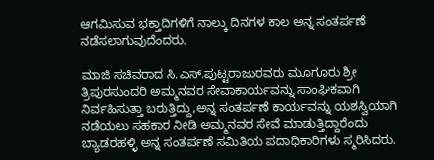ಆಗಮಿಸುವ ಭಕ್ತಾದಿಗಳಿಗೆ ನಾಲ್ಕು ದಿನಗಳ ಕಾಲ ಅನ್ನ ಸಂತರ್ಪಣೆ ನಡೆಸಲಾಗುವುದೆಂದರು.

ಮಾಜಿ ಸಚಿವರಾದ ಸಿ.ಎಸ್.ಪುಟ್ಟರಾಜುರವರು ಮೂಗೂರು ಶ್ರೀ ತ್ರಿಪುರಸುಂದರಿ ಅಮ್ಮನವರ ಸೇವಾಕಾರ್ಯವನ್ನು ಸಾಂಘಿಕವಾಗಿ ನಿರ್ವಹಿಸುತ್ತಾ ಬರುತ್ತಿದ್ದು,ಅನ್ನ ಸಂತರ್ಪಣೆ ಕಾರ್ಯವನ್ನು ಯಶಸ್ವಿಯಾಗಿ ನಡೆಯಲು ಸಹಕಾರ ನೀಡಿ ಅಮ್ಮನವರ ಸೇವೆ ಮಾಡುತ್ತಿದ್ದಾರೆಂದು ಬ್ಯಾಡರಹಳ್ಳಿ ಅನ್ನ ಸಂತರ್ಪಣೆ ಸಮಿತಿಯ ಪದಾಧಿಕಾರಿಗಳು ಸ್ಮರಿಸಿದರು.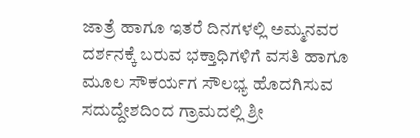ಜಾತ್ರೆ ಹಾಗೂ ಇತರೆ ದಿನಗಳಲ್ಲಿ ಅಮ್ಮನವರ ದರ್ಶನಕ್ಕೆ ಬರುವ ಭಕ್ತಾಧಿಗಳಿಗೆ ವಸತಿ ಹಾಗೂ ಮೂಲ ಸೌಕರ್ಯಗ ಸೌಲಭ್ಯ ಹೊದಗಿಸುವ ಸದುದ್ದೇಶದಿಂದ ಗ್ರಾಮದಲ್ಲಿ ಶ್ರೀ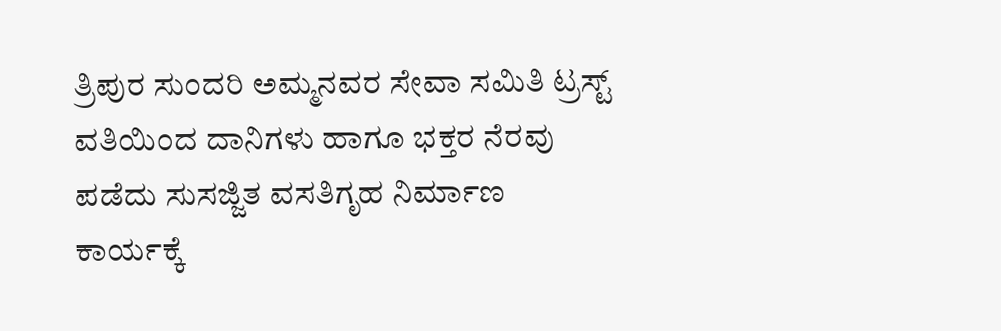ತ್ರಿಪುರ ಸುಂದರಿ ಅಮ್ಮನವರ ಸೇವಾ ಸಮಿತಿ ಟ್ರಸ್ಟ್ ವತಿಯಿಂದ ದಾನಿಗಳು ಹಾಗೂ ಭಕ್ತರ ನೆರವು ಪಡೆದು ಸುಸಜ್ಜಿತ ವಸತಿಗೃಹ ನಿರ್ಮಾಣ ಕಾರ್ಯಕ್ಕೆ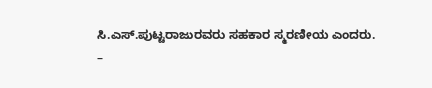ಸಿ.ಎಸ್.ಪುಟ್ಟರಾಜುರವರು ಸಹಕಾರ ಸ್ಮರಣೀಯ ಎಂದರು.
–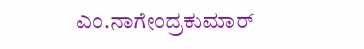ಎಂ.ನಾಗೇಂದ್ರಕುಮಾರ್